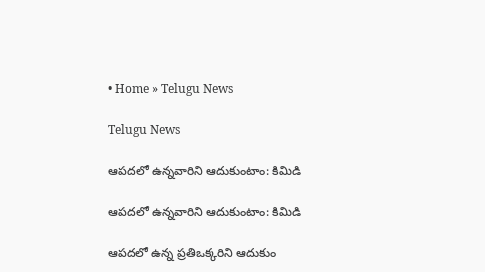• Home » Telugu News

Telugu News

ఆపదలో ఉన్నవారిని ఆదుకుంటాం: కిమిడి

ఆపదలో ఉన్నవారిని ఆదుకుంటాం: కిమిడి

ఆపదలో ఉన్న ప్రతిఒక్కరిని ఆదుకుం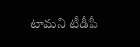టామని టీడీపీ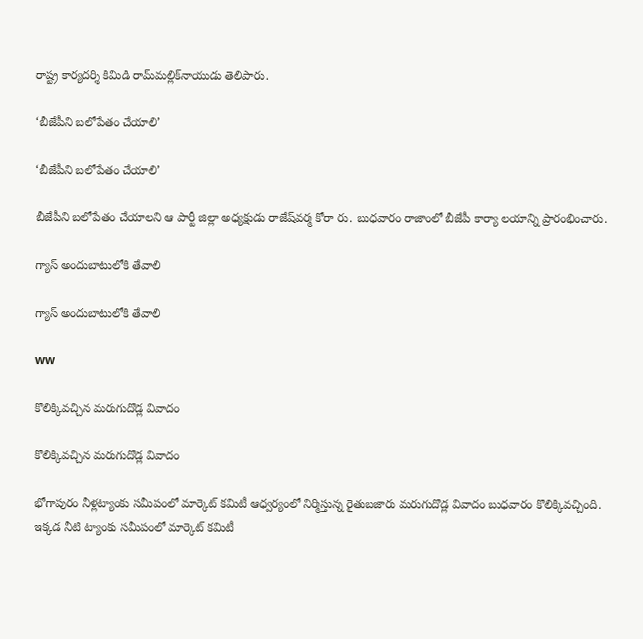రాష్ట్ర కార్యదర్శి కిమిడి రామ్‌మల్లిక్‌నాయుడు తెలిపారు.

‘బీజేపీని బలోపేతం చేయాలి’

‘బీజేపీని బలోపేతం చేయాలి’

బీజేపీని బలోపేతం చేయాలని ఆ పార్టీ జిల్లా అధ్యక్షుడు రాజేష్‌వర్మ కోరా రు. బుధవారం రాజాంలో బీజేపీ కార్యా లయాన్ని ప్రారంభించారు.

గ్యాస్‌ అందుబాటులోకి తేవాలి

గ్యాస్‌ అందుబాటులోకి తేవాలి

ww

కొలిక్కివచ్చిన మరుగుదొడ్ల వివాదం

కొలిక్కివచ్చిన మరుగుదొడ్ల వివాదం

భోగాపురం నీళ్లట్యాంకు సమీపంలో మార్కెట్‌ కమిటీ ఆధ్వర్యంలో నిర్మిస్తున్న రైతుబజారు మరుగుదొడ్ల వివాదం బుధవారం కొలిక్కివచ్చింది. ఇక్కడ నీటి ట్యాంకు సమీపంలో మార్కెట్‌ కమిటీ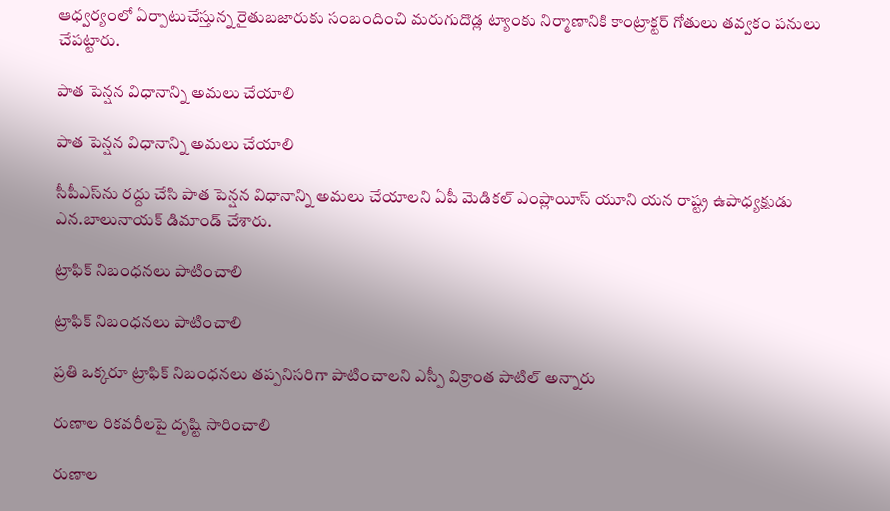ఆధ్వర్యంలో ఏర్పాటుచేస్తున్న రైతుబజారుకు సంబందించి మరుగుదొడ్ల ట్యాంకు నిర్మాణానికి కాంట్రాక్టర్‌ గోతులు తవ్వకం పనులు చేపట్టారు.

పాత పెన్షన విధానాన్ని అమలు చేయాలి

పాత పెన్షన విధానాన్ని అమలు చేయాలి

సీపీఎస్‌ను రద్దు చేసి పాత పెన్షన విధానాన్ని అమలు చేయాలని ఏపీ మెడికల్‌ ఎంప్లాయీస్‌ యూని యన రాష్ట్ర ఉపాధ్యక్షుడు ఎన.బాలునాయక్‌ డిమాండ్‌ చేశారు.

ట్రాఫిక్‌ నిబంధనలు పాటించాలి

ట్రాఫిక్‌ నిబంధనలు పాటించాలి

ప్రతి ఒక్కరూ ట్రాఫిక్‌ నిబంధనలు తప్పనిసరిగా పాటించాలని ఎస్పీ విక్రాంత పాటిల్‌ అన్నారు

రుణాల రికవరీలపై దృష్టి సారించాలి

రుణాల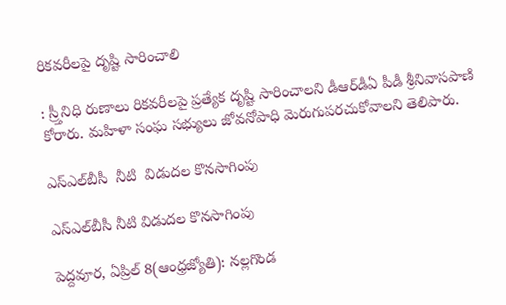రికవరీలపై దృష్టి సారించాలి

: స్ర్తీనిధి రుణాలు రికవరీలపై ప్రత్యేక దృష్టి సారించాలని డీఆర్‌డీఏ పీడీ శ్రీనివాసపాణి కోరారు. మహిళా సంఘ సభ్యులు జోవనోపాధి మెరుగుపరచుకోవాలని తెలిపారు.

ఎస్‌ఎల్‌బీసీ  నీటి  విడుదల కొనసాగింపు

ఎస్‌ఎల్‌బీసీ నీటి విడుదల కొనసాగింపు

పెద్దవూర, ఏప్రిల్‌ 8(ఆంధ్రజ్యోతి): నల్లగొండ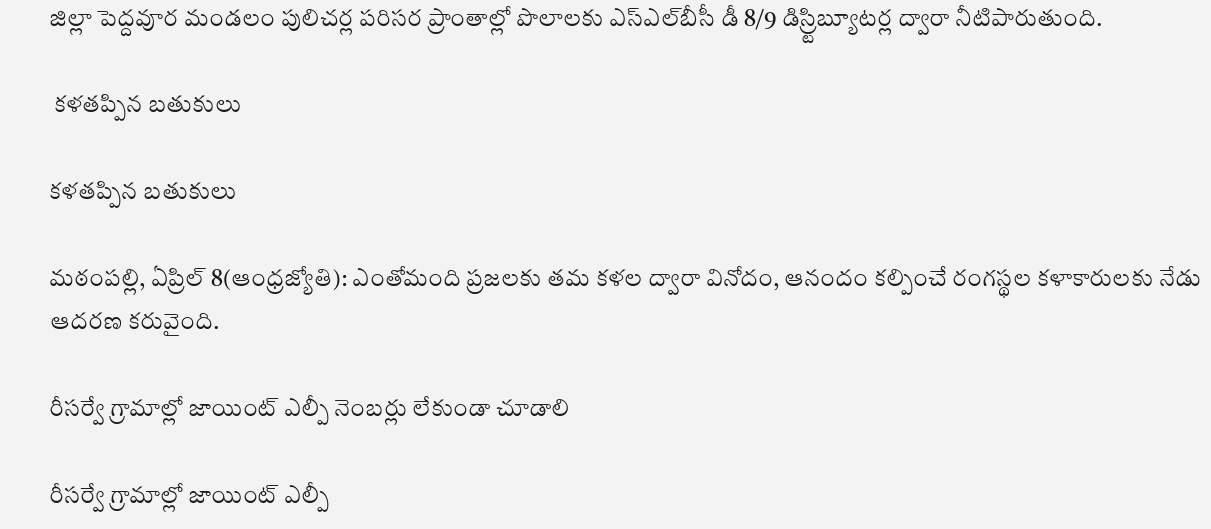జిల్లా పెద్దవూర మండలం పులిచర్ల పరిసర ప్రాంతాల్లో పొలాలకు ఎస్‌ఎల్‌బీసీ డీ 8/9 డిస్ర్టిబ్యూటర్ల ద్వారా నీటిపారుతుంది.

 కళతప్పిన బతుకులు

కళతప్పిన బతుకులు

మఠంపల్లి, ఏప్రిల్‌ 8(ఆంధ్రజ్యోతి): ఎంతోమంది ప్రజలకు తమ కళల ద్వారా వినోదం, ఆనందం కల్పించే రంగస్థల కళాకారులకు నేడు ఆదరణ కరువైంది.

రీసర్వే గ్రామాల్లో జాయింట్‌ ఎల్పీ నెంబర్లు లేకుండా చూడాలి

రీసర్వే గ్రామాల్లో జాయింట్‌ ఎల్పీ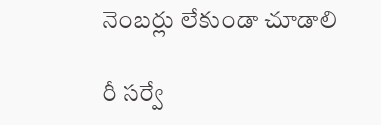నెంబర్లు లేకుండా చూడాలి

రీ సర్వే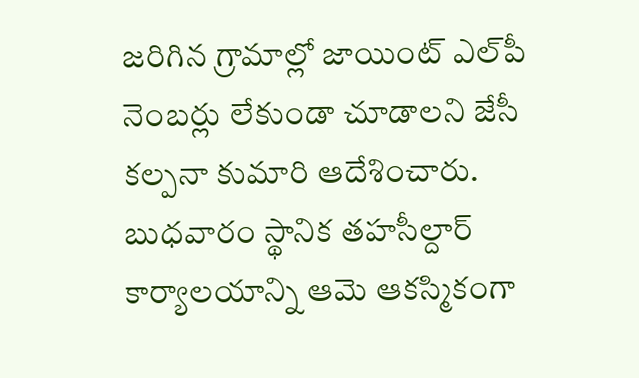జరిగిన గ్రామాల్లో జాయింట్‌ ఎల్‌పీ నెంబర్లు లేకుండా చూడాలని జేసీ కల్పనా కుమారి ఆదేశించారు. బుధవారం స్థానిక తహసీల్దార్‌ కార్యాలయాన్ని ఆమె ఆకస్మికంగా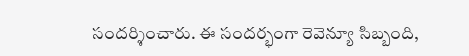సందర్శించారు. ఈ సందర్భంగా రెవెన్యూ సిబ్బంది,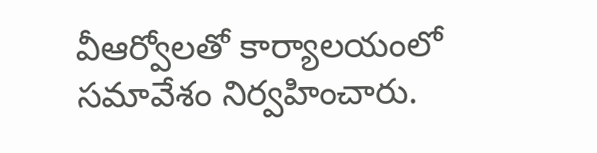వీఆర్వోలతో కార్యాలయంలో సమావేశం నిర్వహించారు.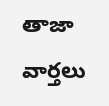తాజా వార్తలు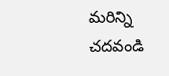మరిన్ని చదవండి